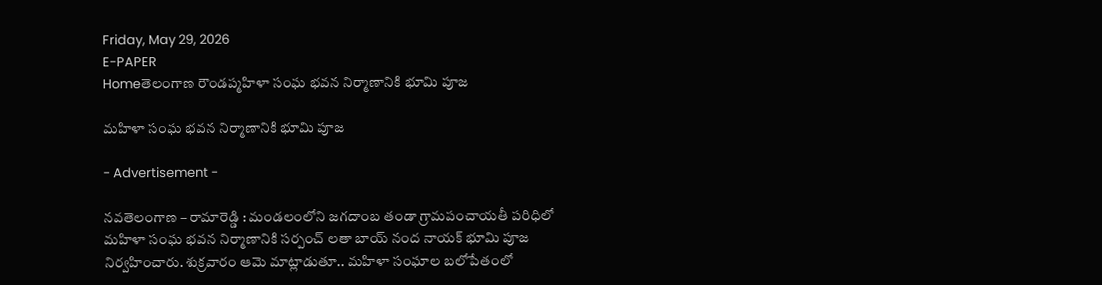Friday, May 29, 2026
E-PAPER
Homeతెలంగాణ రౌండప్మహిళా సంఘ భవన నిర్మాణానికి భూమి పూజ

మహిళా సంఘ భవన నిర్మాణానికి భూమి పూజ

- Advertisement -

నవతెలంగాణ – రామారెడ్డి : మండలంలోని జగదాంబ తండా గ్రామపంచాయతీ పరిధిలో మహిళా సంఘ భవన నిర్మాణానికి సర్పంచ్ లతా బాయ్ నంద నాయక్ భూమి పూజ నిర్వహించారు. శుక్రవారం ఆమె మాట్లాడుతూ.. మహిళా సంఘాల బలోపేతంలో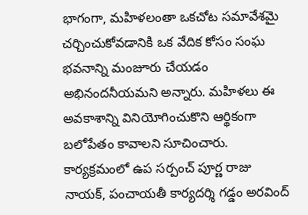భాగంగా, మహిళలంతా ఒకచోట సమావేశమై చర్చించుకోవడానికి ఒక వేదిక కోసం సంఘ భవనాన్ని మంజూరు చేయడం అభినందనీయమని అన్నారు. మహిళలు ఈ అవకాశాన్ని వినియోగించుకొని ఆర్థికంగా బలోపేతం కావాలని సూచించారు. కార్యక్రమంలో ఉప సర్పంచ్ పూర్ణ రాజు నాయక్, పంచాయతీ కార్యదర్శి గడ్డం అరవింద్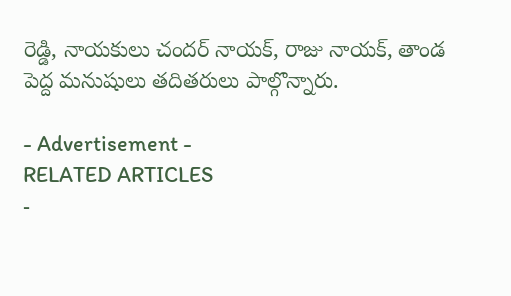రెడ్డి, నాయకులు చందర్ నాయక్, రాజు నాయక్, తాండ పెద్ద మనుషులు తదితరులు పాల్గొన్నారు.

- Advertisement -
RELATED ARTICLES
-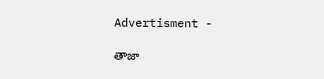Advertisment -

తాజా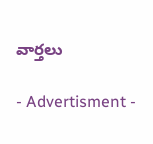వార్తలు

- Advertisment -